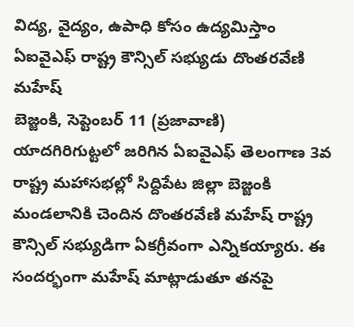విద్య, వైద్యం, ఉపాధి కోసం ఉద్యమిస్తాం
ఏఐవైఎఫ్ రాష్ట్ర కౌన్సిల్ సభ్యుడు దొంతరవేణి మహేష్
బెజ్జంకి, సెప్టెంబర్ 11 (ప్రజావాణి)
యాదగిరిగుట్టలో జరిగిన ఏఐవైఎఫ్ తెలంగాణ 3వ రాష్ట్ర మహాసభల్లో సిద్దిపేట జిల్లా బెజ్జంకి మండలానికి చెందిన దొంతరవేణి మహేష్ రాష్ట్ర కౌన్సిల్ సభ్యుడిగా ఏకగ్రీవంగా ఎన్నికయ్యారు. ఈ సందర్భంగా మహేష్ మాట్లాడుతూ తనపై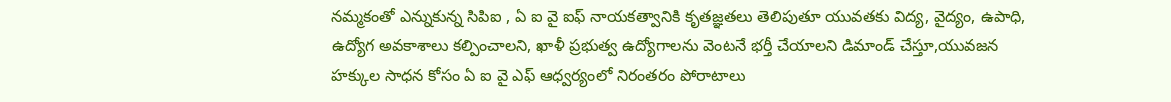నమ్మకంతో ఎన్నుకున్న సిపిఐ , ఏ ఐ వై ఐఫ్ నాయకత్వానికి కృతజ్ఞతలు తెలిపుతూ యువతకు విద్య, వైద్యం, ఉపాధి, ఉద్యోగ అవకాశాలు కల్పించాలని, ఖాళీ ప్రభుత్వ ఉద్యోగాలను వెంటనే భర్తీ చేయాలని డిమాండ్ చేస్తూ,యువజన హక్కుల సాధన కోసం ఏ ఐ వై ఎఫ్ ఆధ్వర్యంలో నిరంతరం పోరాటాలు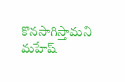కొనసాగిస్తామని మహేష్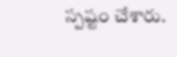స్పష్టం చేశారు.